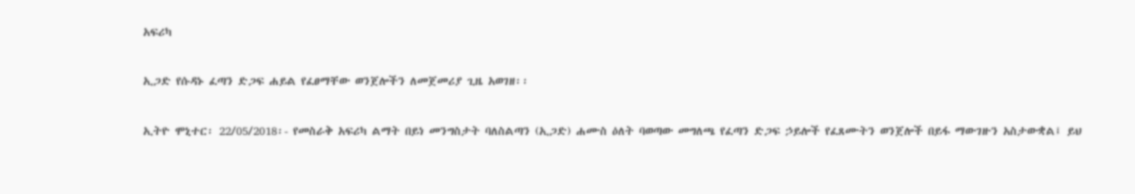አፍሪካ

ኢጋድ የሱዳኑ ፈጣን ድጋፍ ሐይል የፈፀማቸው ወንጀሎችን ለመጀመሪያ ጊዜ አወገዘ፡፡

ኢትዮ ሞኒተር፡ 22/05/2018፡- የመስራቅ አፍሪካ ልማት በይነ መንግስታት ባለስልጣን (ኢጋድ) ሐሙስ ዕለት ባወጣው መግለጫ የፈጣን ድጋፍ ኃይሎች የፈጸሙትን ወንጀሎች በይፋ ማውገዙን አስታውቋል፤ ይህ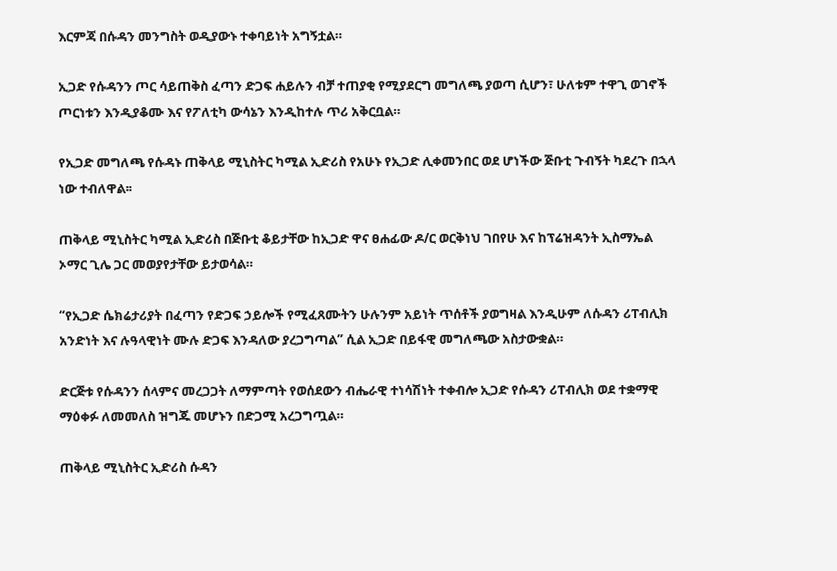እርምጃ በሱዳን መንግስት ወዲያውኑ ተቀባይነት አግኝቷል።

ኢጋድ የሱዳንን ጦር ሳይጠቅስ ፈጣን ድጋፍ ሐይሉን ብቻ ተጠያቂ የሚያደርግ መግለጫ ያወጣ ሲሆን፣ ሁለቱም ተዋጊ ወገኖች ጦርነቱን እንዲያቆሙ እና የፖለቲካ ውሳኔን እንዲከተሉ ጥሪ አቅርቧል።

የኢጋድ መግለጫ የሱዳኑ ጠቅላይ ሚኒስትር ካሚል ኢድሪስ የአሁኑ የኢጋድ ሊቀመንበር ወደ ሆነችው ጅቡቲ ጉብኝት ካደረጉ በኋላ ነው ተብለዋል፡፡

ጠቅላይ ሚኒስትር ካሚል ኢድሪስ በጅቡቲ ቆይታቸው ከኢጋድ ዋና ፀሐፊው ዶ/ር ወርቅነህ ገበየሁ እና ከፕሬዝዳንት ኢስማኤል ኦማር ጊሌ ጋር መወያየታቸው ይታወሳል።

“የኢጋድ ሴክሬታሪያት በፈጣን የድጋፍ ኃይሎች የሚፈጸሙትን ሁሉንም አይነት ጥሰቶች ያወግዛል እንዲሁም ለሱዳን ሪፐብሊክ አንድነት እና ሉዓላዊነት ሙሉ ድጋፍ እንዳለው ያረጋግጣል” ሲል ኢጋድ በይፋዊ መግለጫው አስታውቋል።

ድርጅቱ የሱዳንን ሰላምና መረጋጋት ለማምጣት የወሰደውን ብሔራዊ ተነሳሽነት ተቀብሎ ኢጋድ የሱዳን ሪፐብሊክ ወደ ተቋማዊ ማዕቀፉ ለመመለስ ዝግጁ መሆኑን በድጋሚ አረጋግጧል።

ጠቅላይ ሚኒስትር ኢድሪስ ሱዳን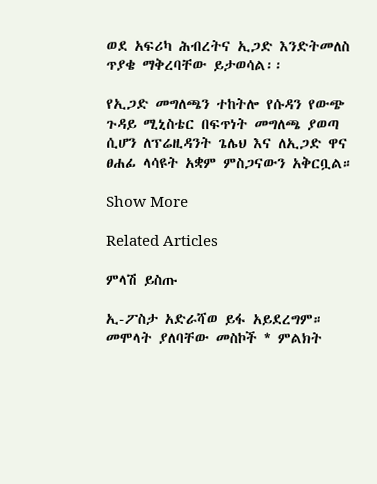ወደ አፍሪካ ሕብረትና ኢጋድ እንድትመለስ ጥያቄ ማቅረባቸው ይታወሳል፡፡

የኢጋድ መግለጫን ተከትሎ የሱዳን የውጭ ጉዳይ ሚኒስቴር በፍጥነት መግለጫ ያወጣ ሲሆን ለፕሬዚዳንት ጌሌህ እና ለኢጋድ ዋና ፀሐፊ ላሳዩት አቋም ምስጋናውን አቅርቧል።

Show More

Related Articles

ምላሽ ይስጡ

ኢ-ፖስታ አድራሻወ ይፋ አይደረግም። መሞላት ያለባቸው መስኮች * ምልክት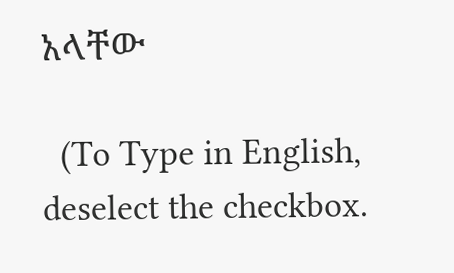አላቸው

  (To Type in English, deselect the checkbox.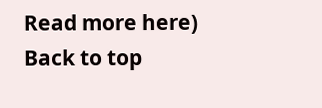Read more here)
Back to top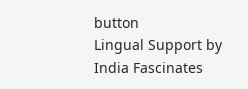button
Lingual Support by India Fascinates